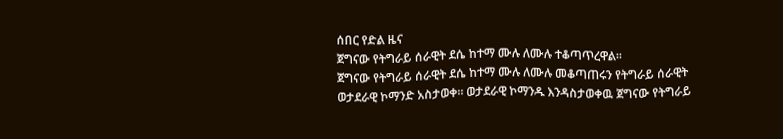ሰበር የድል ዜና
ጀግናው የትግራይ ሰራዊት ደሴ ከተማ ሙሉ ለሙሉ ተቆጣጥረዋል።
ጀግናው የትግራይ ሰራዊት ደሴ ከተማ ሙሉ ለሙሉ መቆጣጠሩን የትግራይ ሰራዊት ወታደራዊ ኮማንድ አስታወቀ። ወታደራዊ ኮማንዱ እንዳስታወቀዉ ጀግናው የትግራይ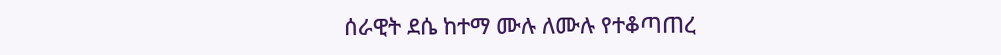ሰራዊት ደሴ ከተማ ሙሉ ለሙሉ የተቆጣጠረ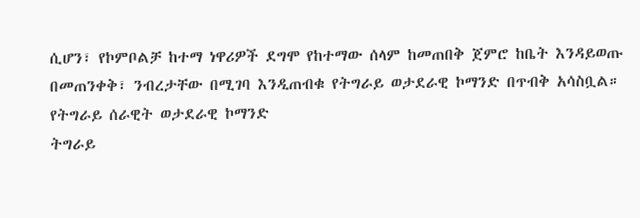ሲሆን፣ የኮምቦልቻ ከተማ ነዋሪዎች ደግሞ የከተማው ሰላም ከመጠበቅ ጀምሮ ከቤት እንዳይወጡ በመጠንቀቅ፣ ንብረታቸው በሚገባ እንዲጠብቁ የትግራይ ወታደራዊ ኮማንድ በጥብቅ አሳስቧል።
የትግራይ ሰራዊት ወታደራዊ ኮማንድ
ትግራይ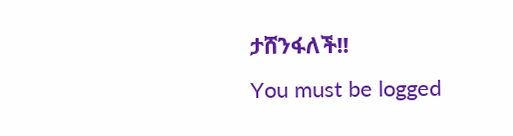ታሸንፋለች!!
You must be logged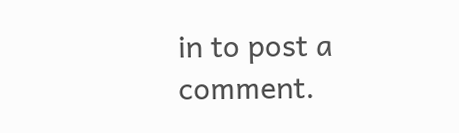in to post a comment.